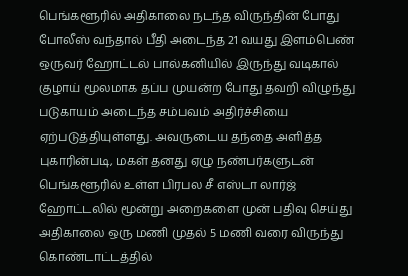பெங்களூரில் அதிகாலை நடந்த விருந்தின் போது போலீஸ் வந்தால் பீதி அடைந்த 21 வயது இளம்பெண் ஒருவர் ஹோட்டல் பால்கனியில் இருந்து வடிகால் குழாய் மூலமாக தப்ப முயன்ற போது தவறி விழுந்து படுகாயம் அடைந்த சம்பவம் அதிர்ச்சியை ஏற்படுத்தியுள்ளது. அவருடைய தந்தை அளித்த புகாரின்படி, மகள் தனது ஏழு நண்பர்களுடன் பெங்களூரில் உள்ள பிரபல சீ எஸ்டா லார்ஜ் ஹோட்டலில் மூன்று அறைகளை முன் பதிவு செய்து அதிகாலை ஒரு மணி முதல் 5 மணி வரை விருந்து கொண்டாட்டத்தில்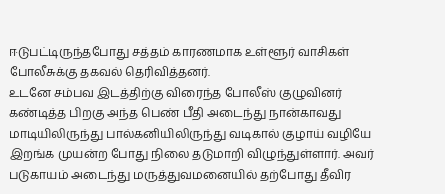ஈடுபட்டிருந்தபோது சத்தம் காரணமாக உள்ளூர் வாசிகள் போலீசுக்கு தகவல் தெரிவித்தனர்.
உடனே சம்பவ இடத்திற்கு விரைந்த போலீஸ் குழுவினர் கண்டித்த பிறகு அந்த பெண் பீதி அடைந்து நான்காவது மாடியிலிருந்து பால்கனியிலிருந்து வடிகால் குழாய் வழியே இறங்க முயன்ற போது நிலை தடுமாறி விழுந்துள்ளார். அவர் படுகாயம் அடைந்து மருத்துவமனையில் தற்போது தீவிர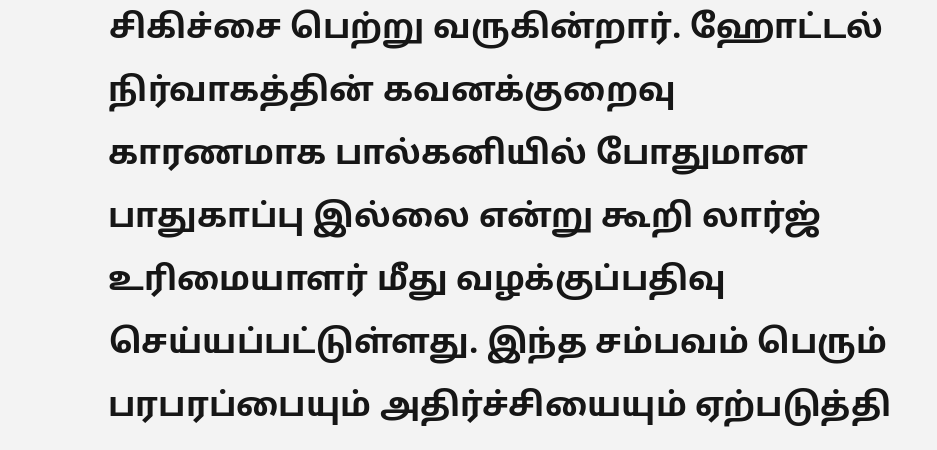சிகிச்சை பெற்று வருகின்றார். ஹோட்டல் நிர்வாகத்தின் கவனக்குறைவு காரணமாக பால்கனியில் போதுமான பாதுகாப்பு இல்லை என்று கூறி லார்ஜ் உரிமையாளர் மீது வழக்குப்பதிவு செய்யப்பட்டுள்ளது. இந்த சம்பவம் பெரும் பரபரப்பையும் அதிர்ச்சியையும் ஏற்படுத்தி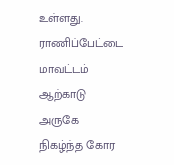உள்ளது.
ராணிப்பேட்டை மாவட்டம் ஆற்காடு அருகே நிகழ்ந்த கோர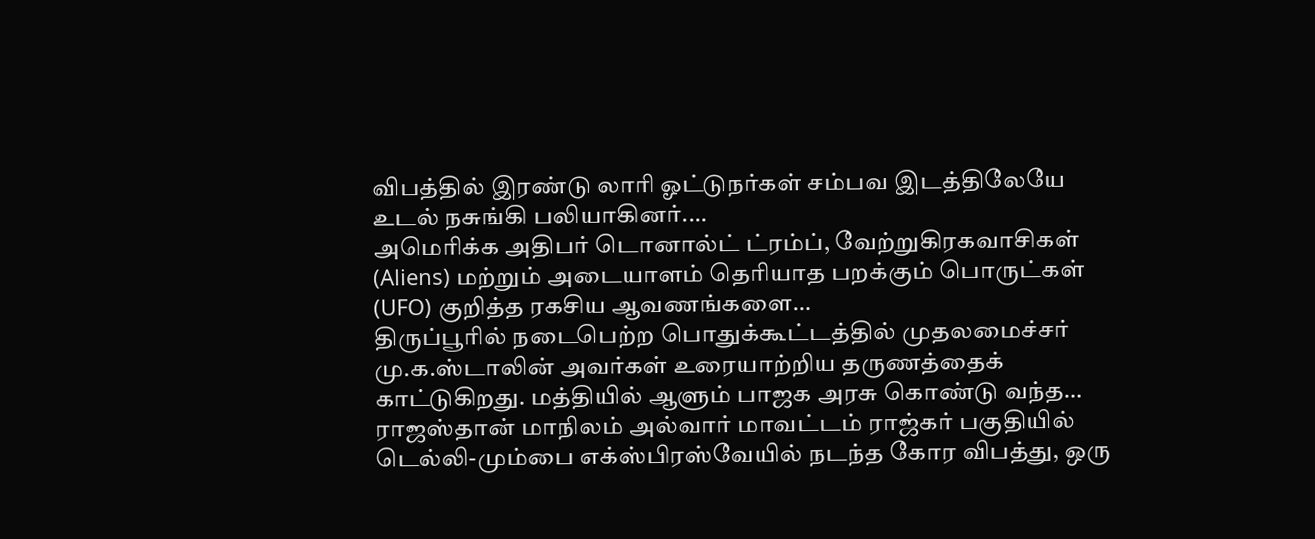விபத்தில் இரண்டு லாரி ஓட்டுநர்கள் சம்பவ இடத்திலேயே உடல் நசுங்கி பலியாகினர்.…
அமெரிக்க அதிபர் டொனால்ட் ட்ரம்ப், வேற்றுகிரகவாசிகள் (Aliens) மற்றும் அடையாளம் தெரியாத பறக்கும் பொருட்கள் (UFO) குறித்த ரகசிய ஆவணங்களை…
திருப்பூரில் நடைபெற்ற பொதுக்கூட்டத்தில் முதலமைச்சர் மு.க.ஸ்டாலின் அவர்கள் உரையாற்றிய தருணத்தைக் காட்டுகிறது. மத்தியில் ஆளும் பாஜக அரசு கொண்டு வந்த…
ராஜஸ்தான் மாநிலம் அல்வார் மாவட்டம் ராஜ்கர் பகுதியில் டெல்லி-மும்பை எக்ஸ்பிரஸ்வேயில் நடந்த கோர விபத்து, ஒரு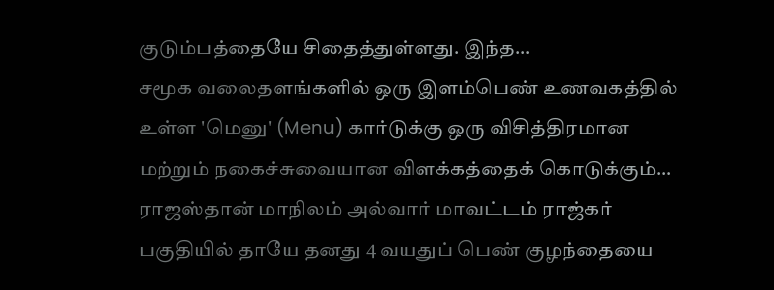குடும்பத்தையே சிதைத்துள்ளது. இந்த…
சமூக வலைதளங்களில் ஒரு இளம்பெண் உணவகத்தில் உள்ள 'மெனு' (Menu) கார்டுக்கு ஒரு விசித்திரமான மற்றும் நகைச்சுவையான விளக்கத்தைக் கொடுக்கும்…
ராஜஸ்தான் மாநிலம் அல்வார் மாவட்டம் ராஜ்கர் பகுதியில் தாயே தனது 4 வயதுப் பெண் குழந்தையை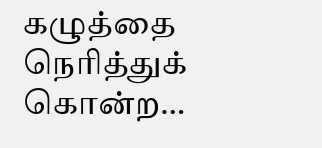கழுத்தை நெரித்துக் கொன்ற…